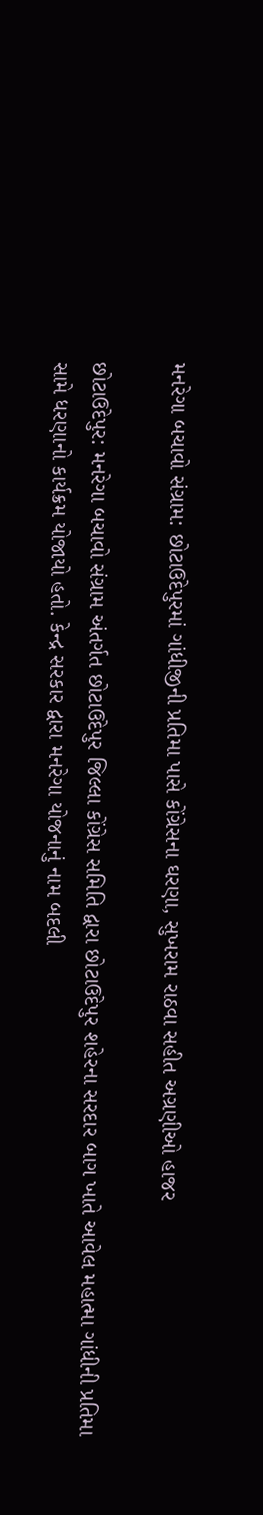મનરેગા બચાવો સંગ્રામ: છોટાઉદેપુરમાં ગાંધીજીની પ્રતિમા પાસે કોંગ્રેસના ઘરણા, સુખરામ રાઠવા સહીત અગ્રણીઓ હાજર

છોટાઉદેપુર: મનરેગા બચાવો સંગ્રામ અંતર્ગત છોટાઉદેપુર જિલ્લા કોંગ્રેસ સમિતિ દ્વારા છોટાઉદેપુર શહેરના સરદાર બાગ ખાતે આવેલ મહાત્મા ગાંધીની પ્રતિમા સામે ધરણાનો કાર્યક્રમ યોજાયો હતો. કેન્દ્ર સરકાર દ્વારા મનરેગા યોજનાનું નામ બદલી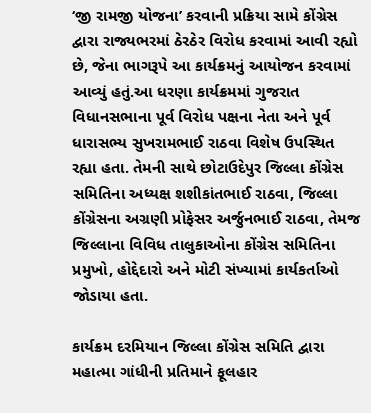‘જી રામજી યોજના’ કરવાની પ્રક્રિયા સામે કોંગ્રેસ દ્વારા રાજ્યભરમાં ઠેરઠેર વિરોધ કરવામાં આવી રહ્યો છે, જેના ભાગરૂપે આ કાર્યક્રમનું આયોજન કરવામાં આવ્યું હતું.આ ધરણા કાર્યક્રમમાં ગુજરાત વિધાનસભાના પૂર્વ વિરોધ પક્ષના નેતા અને પૂર્વ ધારાસભ્ય સુખરામભાઈ રાઠવા વિશેષ ઉપસ્થિત રહ્યા હતા. તેમની સાથે છોટાઉદેપુર જિલ્લા કોંગ્રેસ સમિતિના અધ્યક્ષ શશીકાંતભાઈ રાઠવા, જિલ્લા કોંગ્રેસના અગ્રણી પ્રોફેસર અર્જુનભાઈ રાઠવા, તેમજ જિલ્લાના વિવિધ તાલુકાઓના કોંગ્રેસ સમિતિના પ્રમુખો, હોદ્દેદારો અને મોટી સંખ્યામાં કાર્યકર્તાઓ જોડાયા હતા.

કાર્યક્રમ દરમિયાન જિલ્લા કોંગ્રેસ સમિતિ દ્વારા મહાત્મા ગાંધીની પ્રતિમાને ફૂલહાર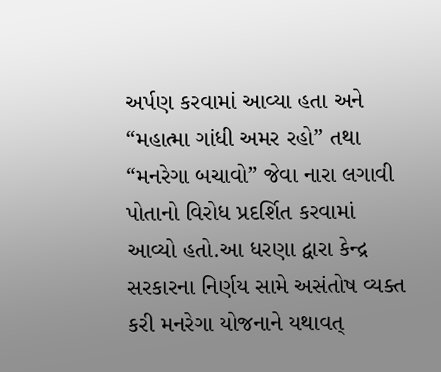અર્પણ કરવામાં આવ્યા હતા અને “મહાત્મા ગાંધી અમર રહો” તથા “મનરેગા બચાવો” જેવા નારા લગાવી પોતાનો વિરોધ પ્રદર્શિત કરવામાં આવ્યો હતો.આ ધરણા દ્વારા કેન્દ્ર સરકારના નિર્ણય સામે અસંતોષ વ્યક્ત કરી મનરેગા યોજનાને યથાવત્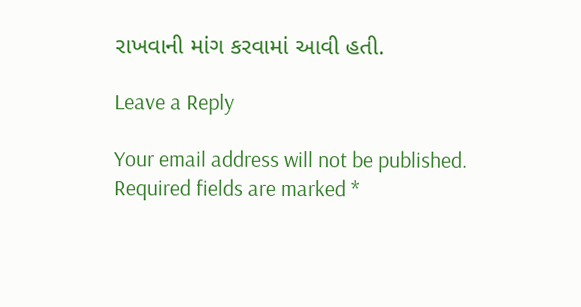રાખવાની માંગ કરવામાં આવી હતી.

Leave a Reply

Your email address will not be published. Required fields are marked *